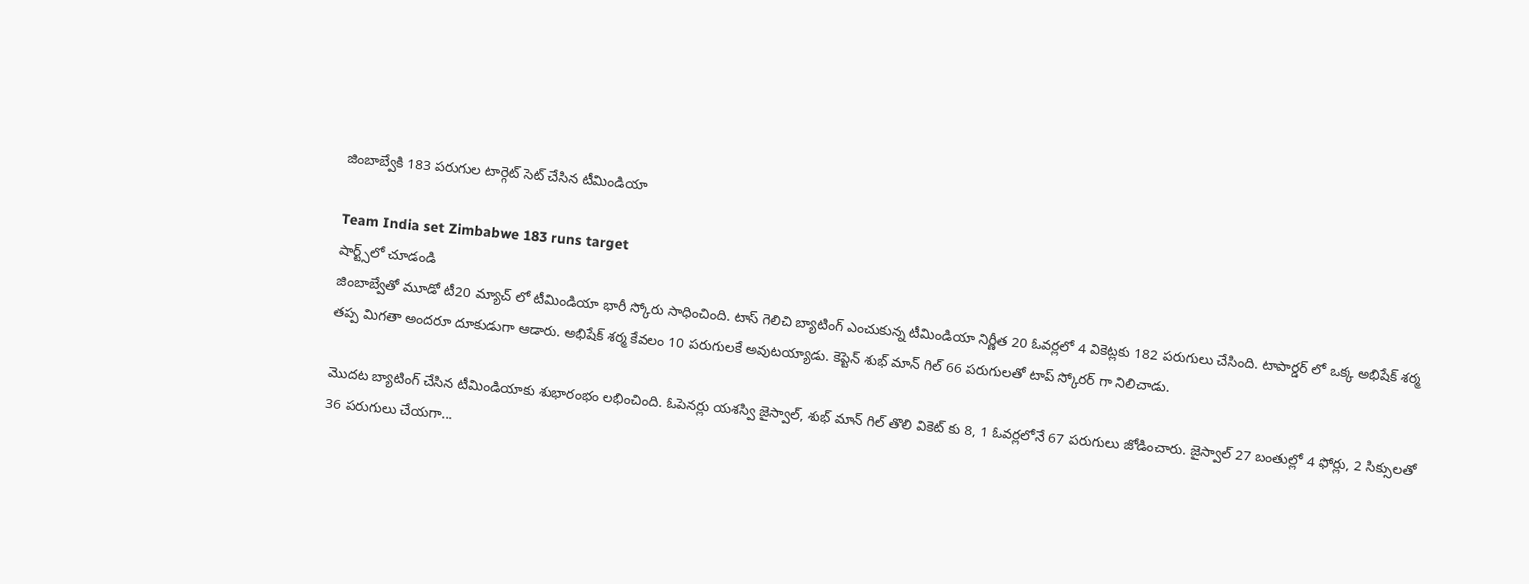జింబాబ్వేకి 183 పరుగుల టార్గెట్ సెట్ చేసిన టీమిండియా

Team India set Zimbabwe 183 runs target
షార్ట్స్‌లో చూడండి
జింబాబ్వేతో మూడో టీ20 మ్యాచ్ లో టీమిండియా భారీ స్కోరు సాధించింది. టాస్ గెలిచి బ్యాటింగ్ ఎంచుకున్న టీమిండియా నిర్ణీత 20 ఓవర్లలో 4 వికెట్లకు 182 పరుగులు చేసింది. టాపార్డర్ లో ఒక్క అభిషేక్ శర్మ తప్ప మిగతా అందరూ దూకుడుగా ఆడారు. అభిషేక్ శర్మ కేవలం 10 పరుగులకే అవుటయ్యాడు. కెప్టెన్ శుభ్ మాన్ గిల్ 66 పరుగులతో టాప్ స్కోరర్ గా నిలిచాడు.

మొదట బ్యాటింగ్ చేసిన టీమిండియాకు శుభారంభం లభించింది. ఓపెనర్లు యశస్వి జైస్వాల్, శుభ్ మాన్ గిల్ తొలి వికెట్ కు 8, 1 ఓవర్లలోనే 67 పరుగులు జోడించారు. జైస్వాల్ 27 బంతుల్లో 4 ఫోర్లు, 2 సిక్సులతో 36 పరుగులు చేయగా...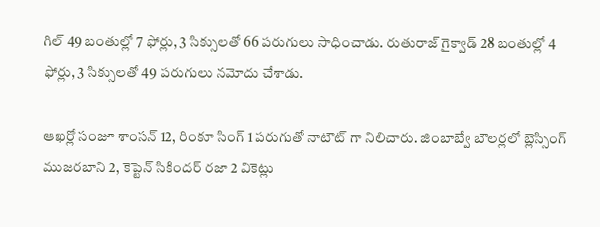గిల్ 49 బంతుల్లో 7 ఫోర్లు, 3 సిక్సులతో 66 పరుగులు సాధించాడు. రుతురాజ్ గైక్వాడ్ 28 బంతుల్లో 4 ఫోర్లు, 3 సిక్సులతో 49 పరుగులు నమోదు చేశాడు.

ఆఖర్లో సంజూ శాంసన్ 12, రింకూ సింగ్ 1 పరుగుతో నాటౌట్ గా నిలిచారు. జింబాబ్వే బౌలర్లలో బ్లెస్సింగ్ ముజరబాని 2, కెప్టెన్ సికిందర్ రజా 2 వికెట్లు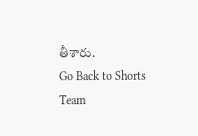తీశారు.
Go Back to Shorts
Team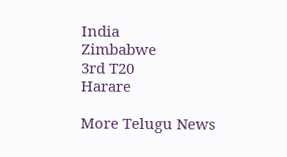India
Zimbabwe
3rd T20
Harare

More Telugu News